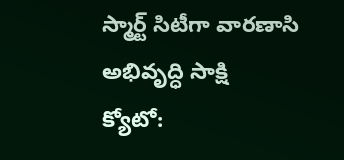స్మార్ట్ సిటీగా వారణాసి అభివృద్ధి సాక్షి
క్యోటో: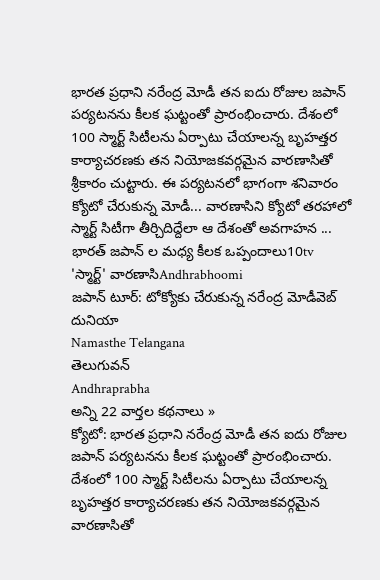భారత ప్రధాని నరేంద్ర మోడీ తన ఐదు రోజుల జపాన్ పర్యటనను కీలక ఘట్టంతో ప్రారంభించారు. దేశంలో 100 స్మార్ట్ సిటీలను ఏర్పాటు చేయాలన్న బృహత్తర కార్యాచరణకు తన నియోజకవర్గమైన వారణాసితో శ్రీకారం చుట్టారు. ఈ పర్యటనలో భాగంగా శనివారం క్యోటో చేరుకున్న మోడీ... వారణాసిని క్యోటో తరహాలో స్మార్ట్ సిటీగా తీర్చిదిద్దేలా ఆ దేశంతో అవగాహన ...
భారత్ జపాన్ ల మధ్య కీలక ఒప్పందాలు10tv
'స్మార్ట్' వారణాసిAndhrabhoomi
జపాన్ టూర్: టోక్యోకు చేరుకున్న నరేంద్ర మోడీవెబ్ దునియా
Namasthe Telangana
తెలుగువన్
Andhraprabha
అన్ని 22 వార్తల కథనాలు »
క్యోటో: భారత ప్రధాని నరేంద్ర మోడీ తన ఐదు రోజుల జపాన్ పర్యటనను కీలక ఘట్టంతో ప్రారంభించారు. దేశంలో 100 స్మార్ట్ సిటీలను ఏర్పాటు చేయాలన్న బృహత్తర కార్యాచరణకు తన నియోజకవర్గమైన వారణాసితో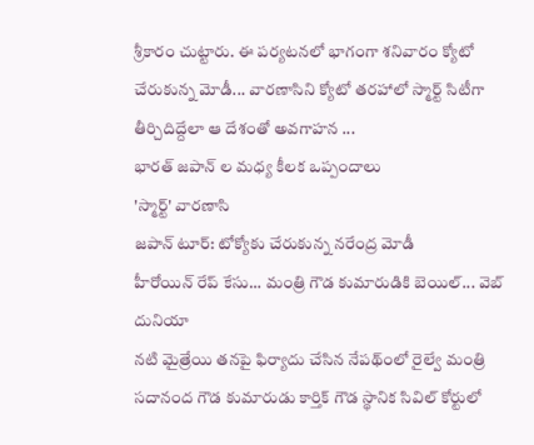శ్రీకారం చుట్టారు. ఈ పర్యటనలో భాగంగా శనివారం క్యోటో చేరుకున్న మోడీ... వారణాసిని క్యోటో తరహాలో స్మార్ట్ సిటీగా తీర్చిదిద్దేలా ఆ దేశంతో అవగాహన ...
భారత్ జపాన్ ల మధ్య కీలక ఒప్పందాలు
'స్మార్ట్' వారణాసి
జపాన్ టూర్: టోక్యోకు చేరుకున్న నరేంద్ర మోడీ
హీరోయిన్ రేప్ కేసు... మంత్రి గౌడ కుమారుడికి బెయిల్... వెబ్ దునియా
నటి మైత్రేయి తనపై ఫిర్యాదు చేసిన నేపథ్ంలో రైల్వే మంత్రి సదానంద గౌడ కుమారుడు కార్తిక్ గౌడ స్థానిక సివిల్ కోర్టులో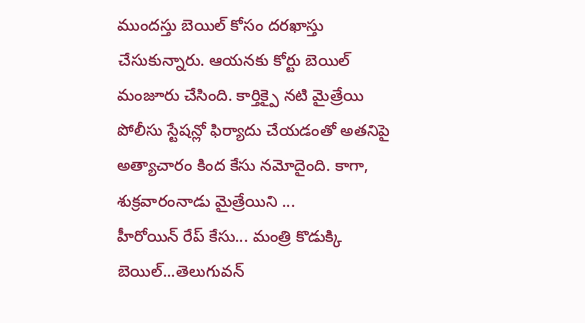ముందస్తు బెయిల్ కోసం దరఖాస్తు చేసుకున్నారు. ఆయనకు కోర్టు బెయిల్ మంజూరు చేసింది. కార్తిక్పై నటి మైత్రేయి పోలీసు స్టేషన్లో ఫిర్యాదు చేయడంతో అతనిపై అత్యాచారం కింద కేసు నమోదైంది. కాగా, శుక్రవారంనాడు మైత్రేయిని ...
హీరోయిన్ రేప్ కేసు... మంత్రి కొడుక్కి బెయిల్...తెలుగువన్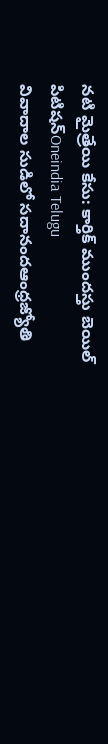నటి మైత్రేయి కేసు: కార్తిక్ ముందస్తు బెయిల్ పిటిషన్Oneindia Telugu
వివాదాల సుడిలో సదానందఆంధ్రజ్యోతి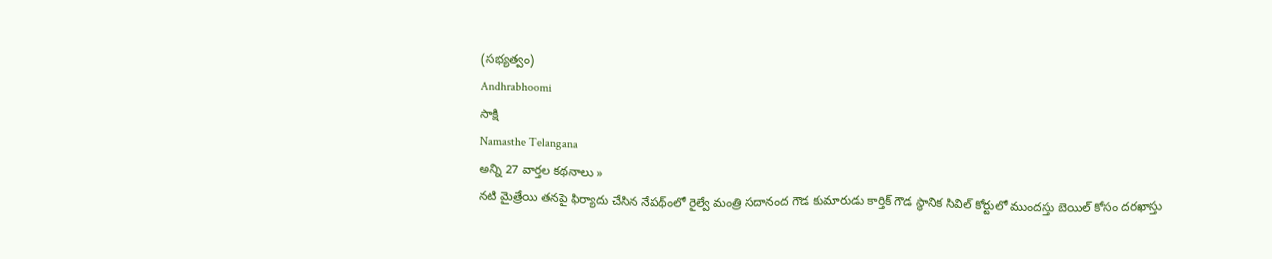(సభ్యత్వం)
Andhrabhoomi
సాక్షి
Namasthe Telangana
అన్ని 27 వార్తల కథనాలు »
నటి మైత్రేయి తనపై ఫిర్యాదు చేసిన నేపథ్ంలో రైల్వే మంత్రి సదానంద గౌడ కుమారుడు కార్తిక్ గౌడ స్థానిక సివిల్ కోర్టులో ముందస్తు బెయిల్ కోసం దరఖాస్తు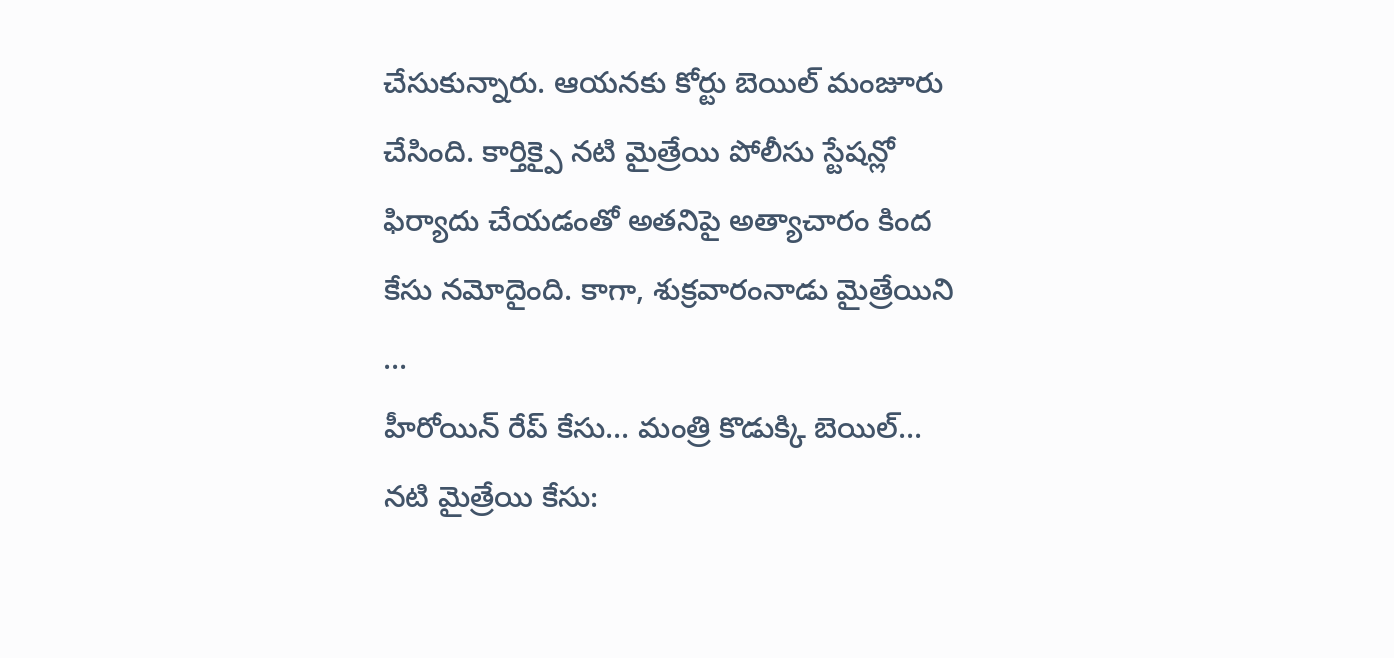చేసుకున్నారు. ఆయనకు కోర్టు బెయిల్ మంజూరు చేసింది. కార్తిక్పై నటి మైత్రేయి పోలీసు స్టేషన్లో ఫిర్యాదు చేయడంతో అతనిపై అత్యాచారం కింద కేసు నమోదైంది. కాగా, శుక్రవారంనాడు మైత్రేయిని ...
హీరోయిన్ రేప్ కేసు... మంత్రి కొడుక్కి బెయిల్...
నటి మైత్రేయి కేసు: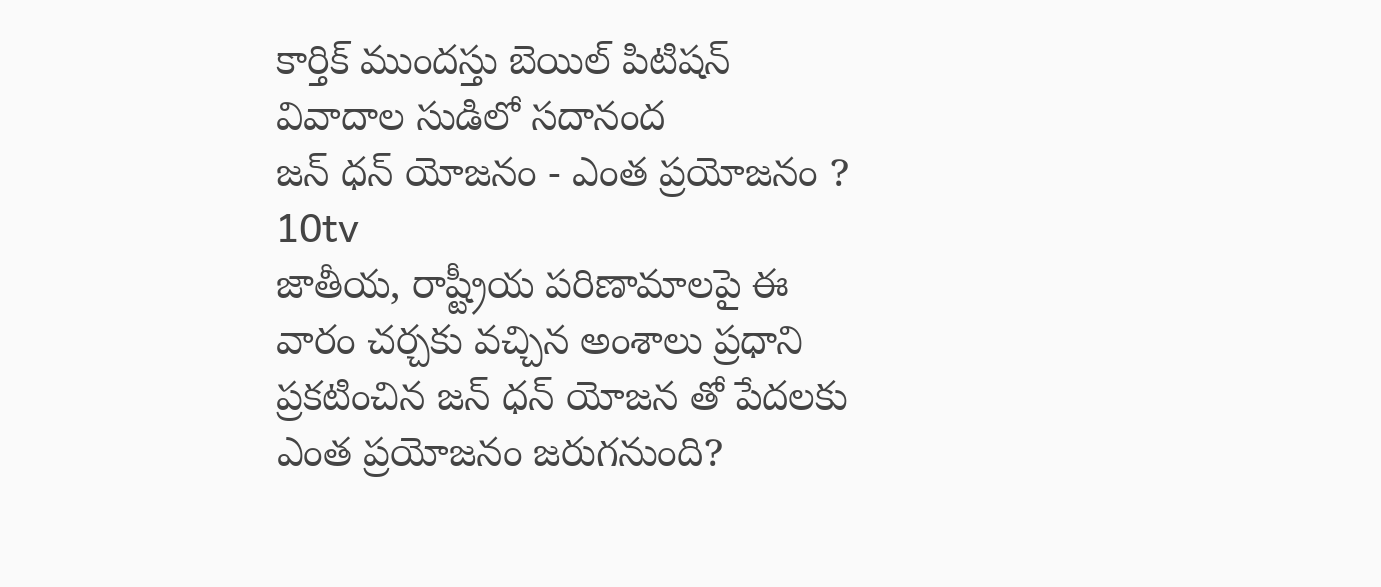కార్తిక్ ముందస్తు బెయిల్ పిటిషన్
వివాదాల సుడిలో సదానంద
జన్ ధన్ యోజనం - ఎంత ప్రయోజనం ? 10tv
జాతీయ, రాష్ట్రీయ పరిణామాలపై ఈ వారం చర్చకు వచ్చిన అంశాలు ప్రధాని ప్రకటించిన జన్ ధన్ యోజన తో పేదలకు ఎంత ప్రయోజనం జరుగనుంది?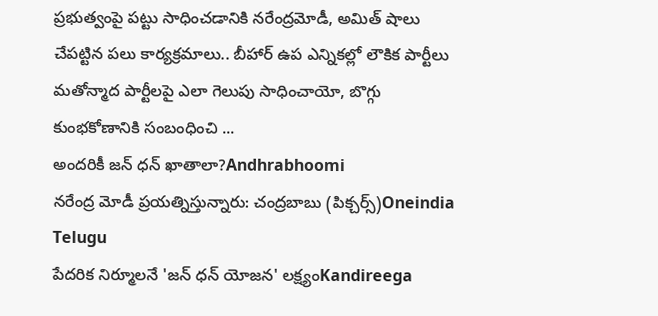ప్రభుత్వంపై పట్టు సాధించడానికి నరేంద్రమోడీ, అమిత్ షాలు చేపట్టిన పలు కార్యక్రమాలు.. బీహార్ ఉప ఎన్నికల్లో లౌకిక పార్టీలు మతోన్మాద పార్టీలపై ఎలా గెలుపు సాధించాయో, బొగ్గు కుంభకోణానికి సంబంధించి ...
అందరికీ జన్ ధన్ ఖాతాలా?Andhrabhoomi
నరేంద్ర మోడీ ప్రయత్నిస్తున్నారు: చంద్రబాబు (పిక్చర్స్)Oneindia Telugu
పేదరిక నిర్మూలనే 'జన్ ధన్ యోజన' లక్ష్యంKandireega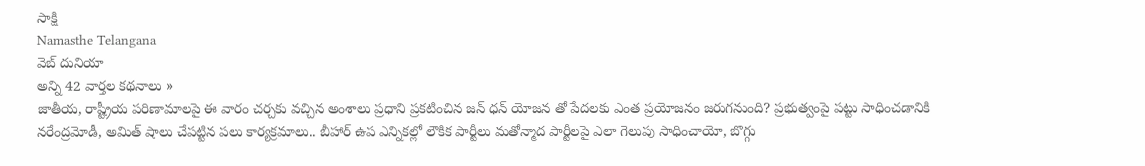సాక్షి
Namasthe Telangana
వెబ్ దునియా
అన్ని 42 వార్తల కథనాలు »
జాతీయ, రాష్ట్రీయ పరిణామాలపై ఈ వారం చర్చకు వచ్చిన అంశాలు ప్రధాని ప్రకటించిన జన్ ధన్ యోజన తో పేదలకు ఎంత ప్రయోజనం జరుగనుంది? ప్రభుత్వంపై పట్టు సాధించడానికి నరేంద్రమోడీ, అమిత్ షాలు చేపట్టిన పలు కార్యక్రమాలు.. బీహార్ ఉప ఎన్నికల్లో లౌకిక పార్టీలు మతోన్మాద పార్టీలపై ఎలా గెలుపు సాధించాయో, బొగ్గు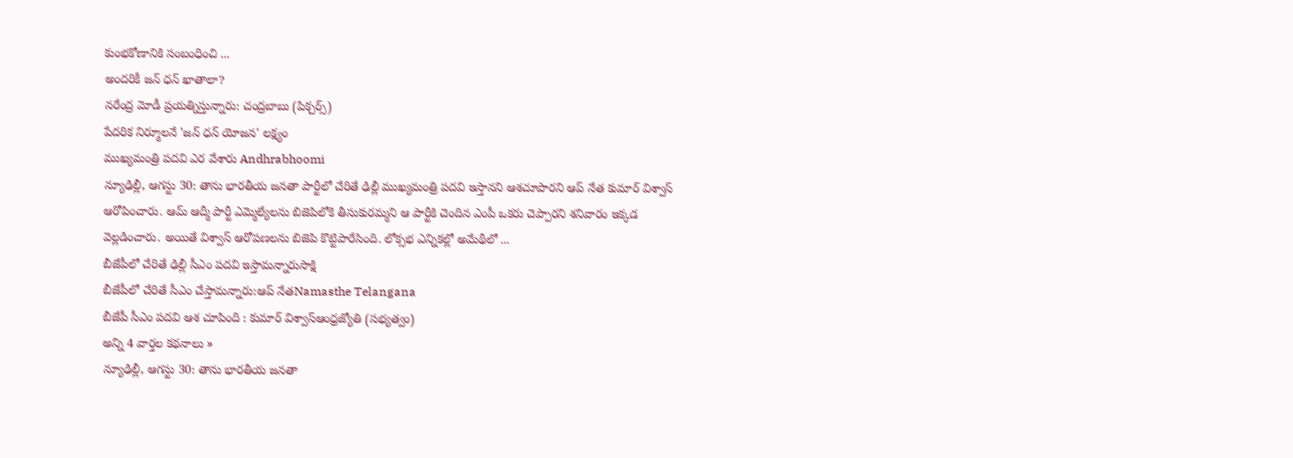కుంభకోణానికి సంబంధించి ...
అందరికీ జన్ ధన్ ఖాతాలా?
నరేంద్ర మోడీ ప్రయత్నిస్తున్నారు: చంద్రబాబు (పిక్చర్స్)
పేదరిక నిర్మూలనే 'జన్ ధన్ యోజన' లక్ష్యం
ముఖ్యమంత్రి పదవి ఎర వేశారు Andhrabhoomi
న్యూఢిల్లీ, ఆగస్టు 30: తాను భారతీయ జనతా పార్టీలో చేరితే ఢిల్లీ ముఖ్యమంత్రి పదవి ఇస్తానని ఆశచూపారని ఆప్ నేత కుమార్ విశ్వాస్ ఆరోపించారు. ఆమ్ ఆద్మీ పార్టీ ఎమ్మెల్యేలను బిజెపిలోకి తీసుకురమ్మని ఆ పార్టీకి చెందిన ఎంపీ ఒకరు చెప్పారని శనివారం ఇక్కడ వెల్లడించారు. అయితే విశ్వాస్ ఆరోపణలను బిజెపి కొట్టిపారేసింది. లోక్సభ ఎన్నికల్లో అమేథీలో ...
బీజేపీలో చేరితే ఢిల్లీ సీఎం పదవి ఇస్తామన్నారుసాక్షి
బీజేపీలో చేరితే సీఎం చేస్తామన్నారు:ఆప్ నేతNamasthe Telangana
బీజేపీ సీఎం పదవి ఆశ చూపింది : కుమార్ విశ్వాస్ఆంధ్రజ్యోతి (సభ్యత్వం)
అన్ని 4 వార్తల కథనాలు »
న్యూఢిల్లీ, ఆగస్టు 30: తాను భారతీయ జనతా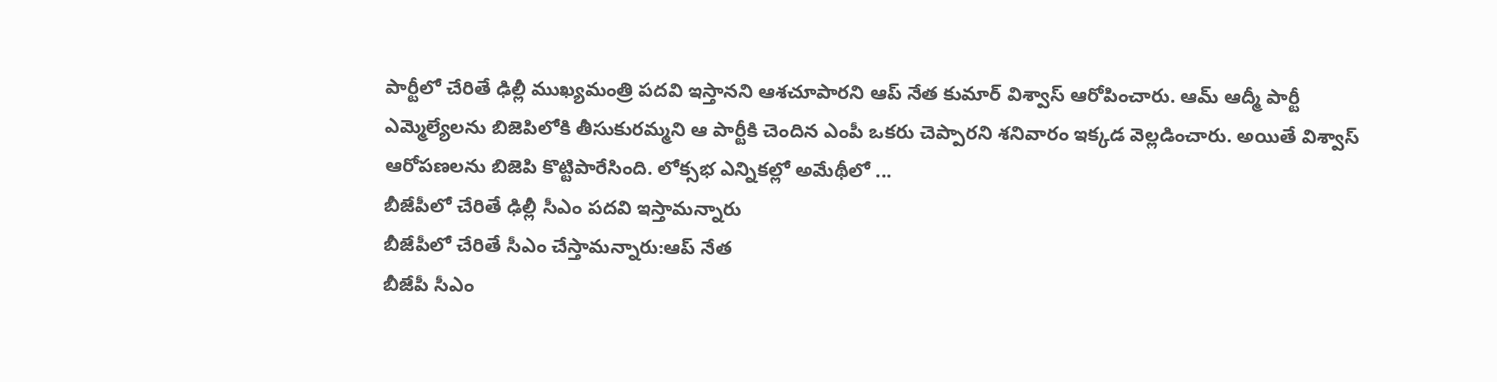పార్టీలో చేరితే ఢిల్లీ ముఖ్యమంత్రి పదవి ఇస్తానని ఆశచూపారని ఆప్ నేత కుమార్ విశ్వాస్ ఆరోపించారు. ఆమ్ ఆద్మీ పార్టీ ఎమ్మెల్యేలను బిజెపిలోకి తీసుకురమ్మని ఆ పార్టీకి చెందిన ఎంపీ ఒకరు చెప్పారని శనివారం ఇక్కడ వెల్లడించారు. అయితే విశ్వాస్ ఆరోపణలను బిజెపి కొట్టిపారేసింది. లోక్సభ ఎన్నికల్లో అమేథీలో ...
బీజేపీలో చేరితే ఢిల్లీ సీఎం పదవి ఇస్తామన్నారు
బీజేపీలో చేరితే సీఎం చేస్తామన్నారు:ఆప్ నేత
బీజేపీ సీఎం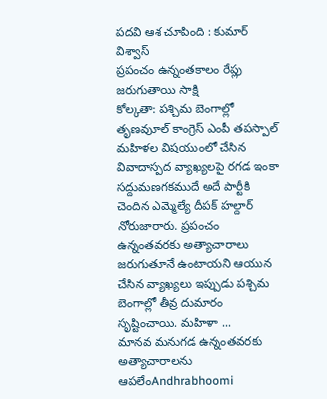పదవి ఆశ చూపింది : కుమార్ విశ్వాస్
ప్రపంచం ఉన్నంతకాలం రేప్లు జరుగుతాయి సాక్షి
కోల్కతా: పశ్చిమ బెంగాల్లో తృణవుూల్ కాంగ్రెస్ ఎంపీ తపస్పాల్ మహిళల విషయుంలో చేసిన వివాదాస్పద వ్యాఖ్యలపై రగడ ఇంకా సద్దుమణగకముదే అదే పార్టీకి చెందిన ఎమ్మెల్యే దీపక్ హల్దార్ నోరుజారారు. ప్రపంచం ఉన్నంతవరకు అత్యాచారాలు జరుగుతూనే ఉంటాయని ఆయున చేసిన వ్యాఖ్యలు ఇప్పుడు పశ్చిమ బెంగాల్లో తీవ్ర దుమారం సృష్టించాయి. మహిళా ...
మానవ మనుగడ ఉన్నంతవరకు అత్యాచారాలను ఆపలేంAndhrabhoomi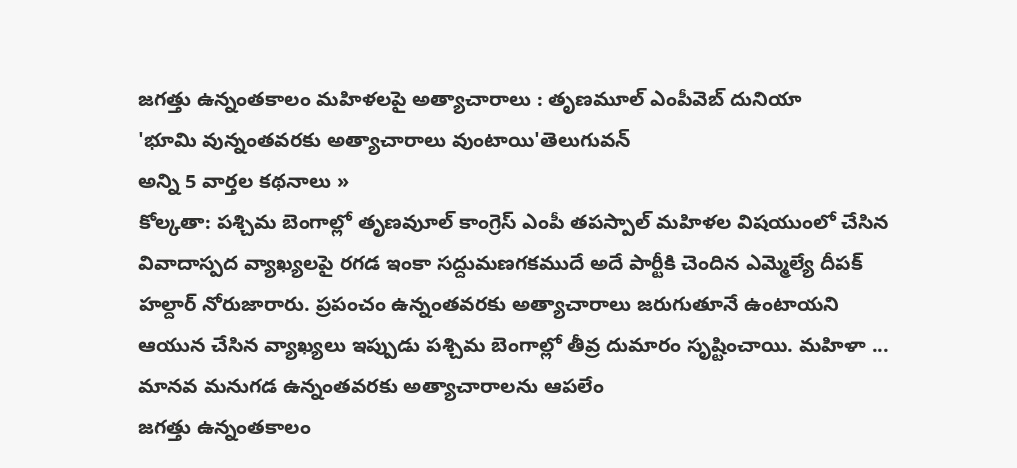జగత్తు ఉన్నంతకాలం మహిళలపై అత్యాచారాలు : తృణమూల్ ఎంపీవెబ్ దునియా
'భూమి వున్నంతవరకు అత్యాచారాలు వుంటాయి'తెలుగువన్
అన్ని 5 వార్తల కథనాలు »
కోల్కతా: పశ్చిమ బెంగాల్లో తృణవుూల్ కాంగ్రెస్ ఎంపీ తపస్పాల్ మహిళల విషయుంలో చేసిన వివాదాస్పద వ్యాఖ్యలపై రగడ ఇంకా సద్దుమణగకముదే అదే పార్టీకి చెందిన ఎమ్మెల్యే దీపక్ హల్దార్ నోరుజారారు. ప్రపంచం ఉన్నంతవరకు అత్యాచారాలు జరుగుతూనే ఉంటాయని ఆయున చేసిన వ్యాఖ్యలు ఇప్పుడు పశ్చిమ బెంగాల్లో తీవ్ర దుమారం సృష్టించాయి. మహిళా ...
మానవ మనుగడ ఉన్నంతవరకు అత్యాచారాలను ఆపలేం
జగత్తు ఉన్నంతకాలం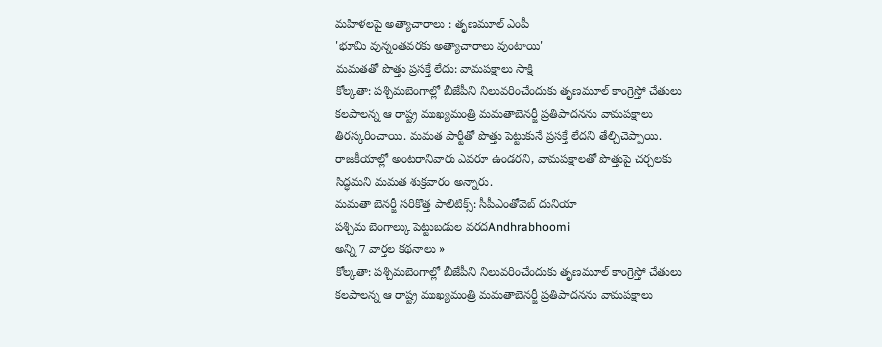మహిళలపై అత్యాచారాలు : తృణమూల్ ఎంపీ
'భూమి వున్నంతవరకు అత్యాచారాలు వుంటాయి'
మమతతో పొత్తు ప్రసక్తే లేదు: వామపక్షాలు సాక్షి
కోల్కతా: పశ్చిమబెంగాల్లో బీజేపీని నిలువరించేందుకు తృణమూల్ కాంగ్రెస్తో చేతులు కలపాలన్న ఆ రాష్ట్ర ముఖ్యమంత్రి మమతాబెనర్జీ ప్రతిపాదనను వామపక్షాలు తిరస్కరించాయి. మమత పార్టీతో పొత్తు పెట్టుకునే ప్రసక్తే లేదని తేల్చిచెప్పాయి. రాజకీయాల్లో అంటరానివారు ఎవరూ ఉండరని, వామపక్షాలతో పొత్తుపై చర్చలకు సిద్ధమని మమత శుక్రవారం అన్నారు.
మమతా బెనర్జీ సరికొత్త పాలిటిక్స్: సీపీఎంతోవెబ్ దునియా
పశ్చిమ బెంగాల్కు పెట్టుబడుల వరదAndhrabhoomi
అన్ని 7 వార్తల కథనాలు »
కోల్కతా: పశ్చిమబెంగాల్లో బీజేపీని నిలువరించేందుకు తృణమూల్ కాంగ్రెస్తో చేతులు కలపాలన్న ఆ రాష్ట్ర ముఖ్యమంత్రి మమతాబెనర్జీ ప్రతిపాదనను వామపక్షాలు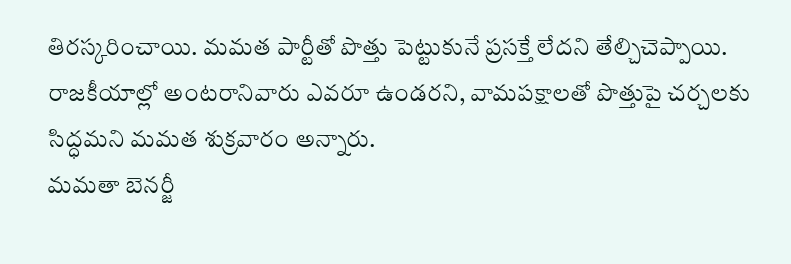తిరస్కరించాయి. మమత పార్టీతో పొత్తు పెట్టుకునే ప్రసక్తే లేదని తేల్చిచెప్పాయి. రాజకీయాల్లో అంటరానివారు ఎవరూ ఉండరని, వామపక్షాలతో పొత్తుపై చర్చలకు సిద్ధమని మమత శుక్రవారం అన్నారు.
మమతా బెనర్జీ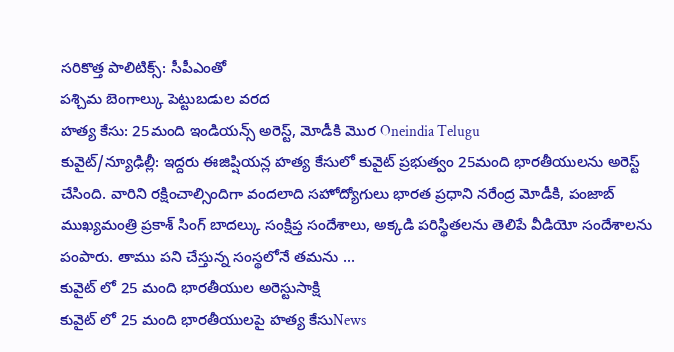సరికొత్త పాలిటిక్స్: సీపీఎంతో
పశ్చిమ బెంగాల్కు పెట్టుబడుల వరద
హత్య కేసు: 25మంది ఇండియన్స్ అరెస్ట్, మోడీకి మొర Oneindia Telugu
కువైట్/న్యూఢిల్లీ: ఇద్దరు ఈజిప్షియన్ల హత్య కేసులో కువైట్ ప్రభుత్వం 25మంది భారతీయులను అరెస్ట్ చేసింది. వారిని రక్షించాల్సిందిగా వందలాది సహోద్యోగులు భారత ప్రధాని నరేంద్ర మోడీకి, పంజాబ్ ముఖ్యమంత్రి ప్రకాశ్ సింగ్ బాదల్కు సంక్షిప్త సందేశాలు, అక్కడి పరిస్థితలను తెలిపే వీడియో సందేశాలను పంపారు. తాము పని చేస్తున్న సంస్థలోనే తమను ...
కువైట్ లో 25 మంది భారతీయుల అరెస్టుసాక్షి
కువైట్ లో 25 మంది భారతీయులపై హత్య కేసుNews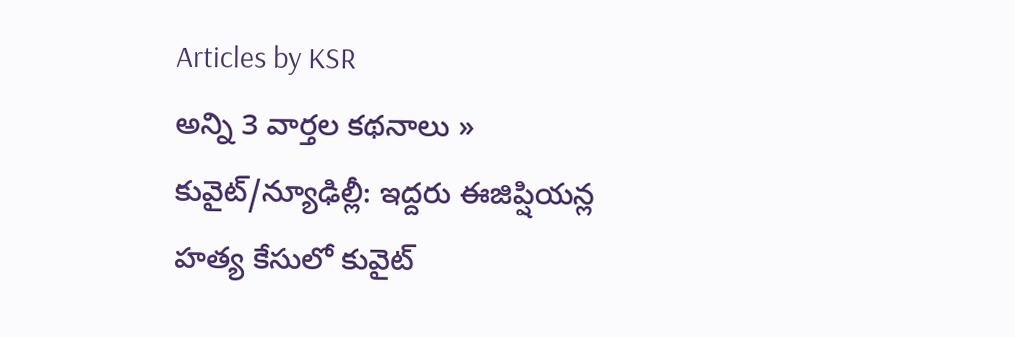Articles by KSR
అన్ని 3 వార్తల కథనాలు »
కువైట్/న్యూఢిల్లీ: ఇద్దరు ఈజిప్షియన్ల హత్య కేసులో కువైట్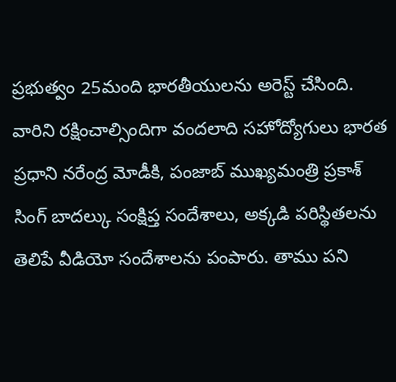ప్రభుత్వం 25మంది భారతీయులను అరెస్ట్ చేసింది. వారిని రక్షించాల్సిందిగా వందలాది సహోద్యోగులు భారత ప్రధాని నరేంద్ర మోడీకి, పంజాబ్ ముఖ్యమంత్రి ప్రకాశ్ సింగ్ బాదల్కు సంక్షిప్త సందేశాలు, అక్కడి పరిస్థితలను తెలిపే వీడియో సందేశాలను పంపారు. తాము పని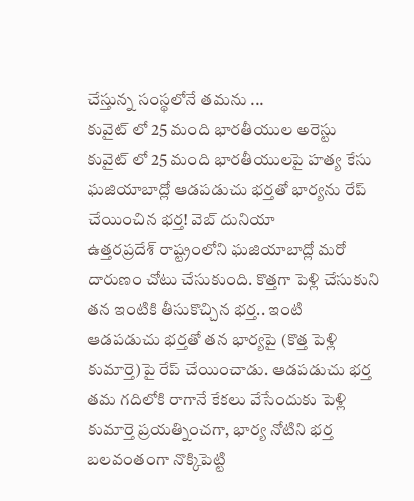చేస్తున్న సంస్థలోనే తమను ...
కువైట్ లో 25 మంది భారతీయుల అరెస్టు
కువైట్ లో 25 మంది భారతీయులపై హత్య కేసు
ఘజియాబాద్లో ఆడపడుచు భర్తతో భార్యను రేప్ చేయించిన భర్త! వెబ్ దునియా
ఉత్తరప్రదేశ్ రాష్ట్రంలోని ఘజియాబాద్లో మరో దారుణం చోటు చేసుకుంది. కొత్తగా పెళ్లి చేసుకుని తన ఇంటికి తీసుకొచ్చిన భర్త.. ఇంటి ఆడపడుచు భర్తతో తన భార్యపై (కొత్త పెళ్లి కుమార్తె)పై రేప్ చేయించాడు. ఆడపడుచు భర్త తమ గదిలోకి రాగానే కేకలు వేసేందుకు పెళ్లి కుమార్తె ప్రయత్నించగా, భార్య నోటిని భర్త బలవంతంగా నొక్కిపెట్టి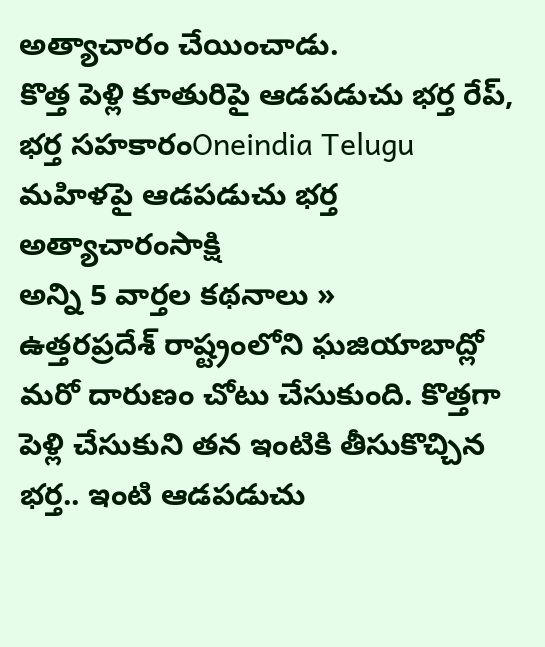అత్యాచారం చేయించాడు.
కొత్త పెళ్లి కూతురిపై ఆడపడుచు భర్త రేప్, భర్త సహకారంOneindia Telugu
మహిళపై ఆడపడుచు భర్త అత్యాచారంసాక్షి
అన్ని 5 వార్తల కథనాలు »
ఉత్తరప్రదేశ్ రాష్ట్రంలోని ఘజియాబాద్లో మరో దారుణం చోటు చేసుకుంది. కొత్తగా పెళ్లి చేసుకుని తన ఇంటికి తీసుకొచ్చిన భర్త.. ఇంటి ఆడపడుచు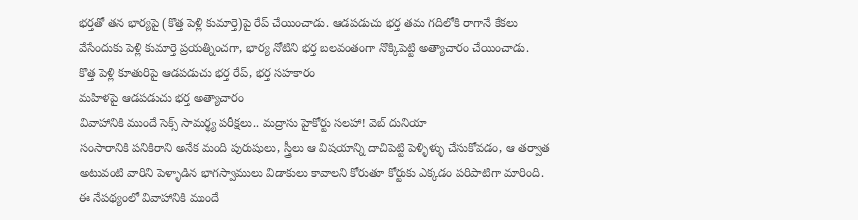భర్తతో తన భార్యపై (కొత్త పెళ్లి కుమార్తె)పై రేప్ చేయించాడు. ఆడపడుచు భర్త తమ గదిలోకి రాగానే కేకలు వేసేందుకు పెళ్లి కుమార్తె ప్రయత్నించగా, భార్య నోటిని భర్త బలవంతంగా నొక్కిపెట్టి అత్యాచారం చేయించాడు.
కొత్త పెళ్లి కూతురిపై ఆడపడుచు భర్త రేప్, భర్త సహకారం
మహిళపై ఆడపడుచు భర్త అత్యాచారం
వివాహానికి ముందే సెక్స్ సామర్థ్య పరీక్షలు.. మద్రాసు హైకోర్టు సలహా! వెబ్ దునియా
సంసారానికి పనికిరాని అనేక మంది పురుషులు, స్త్రీలు ఆ విషయాన్ని దాచిపెట్టి పెళ్ళిళ్ళు చేసుకోవడం, ఆ తర్వాత అటువంటి వారిని పెళ్ళాడిన భాగస్వాములు విడాకులు కావాలని కోరుతూ కోర్టుకు ఎక్కడం పరిపాటిగా మారింది. ఈ నేపథ్యంలో వివాహానికి ముందే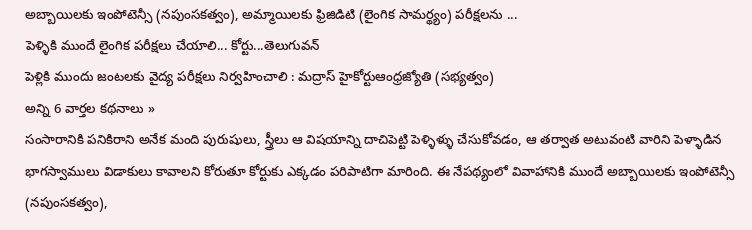అబ్బాయిలకు ఇంపోటెన్సీ (నపుంసకత్వం), అమ్మాయిలకు ఫ్రిజిడిటి (లైంగిక సామర్థ్యం) పరీక్షలను ...
పెళ్ళికి ముందే లైంగిక పరీక్షలు చేయాలి... కోర్టు...తెలుగువన్
పెళ్లికి ముందు జంటలకు వైద్య పరీక్షలు నిర్వహించాలి : మద్రాస్ హైకోర్టుఆంధ్రజ్యోతి (సభ్యత్వం)
అన్ని 6 వార్తల కథనాలు »
సంసారానికి పనికిరాని అనేక మంది పురుషులు, స్త్రీలు ఆ విషయాన్ని దాచిపెట్టి పెళ్ళిళ్ళు చేసుకోవడం, ఆ తర్వాత అటువంటి వారిని పెళ్ళాడిన భాగస్వాములు విడాకులు కావాలని కోరుతూ కోర్టుకు ఎక్కడం పరిపాటిగా మారింది. ఈ నేపథ్యంలో వివాహానికి ముందే అబ్బాయిలకు ఇంపోటెన్సీ (నపుంసకత్వం),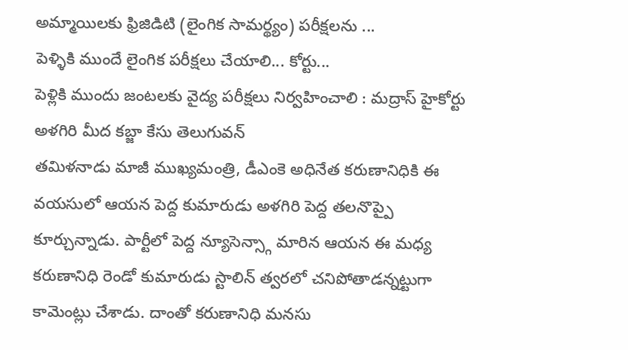అమ్మాయిలకు ఫ్రిజిడిటి (లైంగిక సామర్థ్యం) పరీక్షలను ...
పెళ్ళికి ముందే లైంగిక పరీక్షలు చేయాలి... కోర్టు...
పెళ్లికి ముందు జంటలకు వైద్య పరీక్షలు నిర్వహించాలి : మద్రాస్ హైకోర్టు
అళగిరి మీద కబ్జా కేసు తెలుగువన్
తమిళనాడు మాజీ ముఖ్యమంత్రి, డీఎంకె అధినేత కరుణానిధికి ఈ వయసులో ఆయన పెద్ద కుమారుడు అళగిరి పెద్ద తలనొప్పై కూర్చున్నాడు. పార్టీలో పెద్ద న్యూసెన్స్గా మారిన ఆయన ఈ మధ్య కరుణానిధి రెండో కుమారుడు స్టాలిన్ త్వరలో చనిపోతాడన్నట్టుగా కామెంట్లు చేశాడు. దాంతో కరుణానిధి మనసు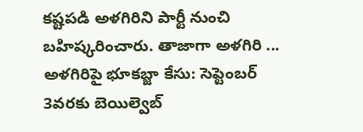కష్టపడి అళగిరిని పార్టీ నుంచి బహిష్కరించారు. తాజాగా అళగిరి ...
అళగిరిపై భూకబ్జా కేసు: సెప్టెంబర్ 3వరకు బెయిల్వెబ్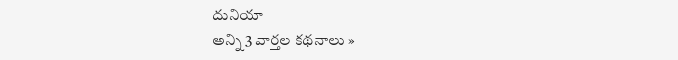దునియా
అన్ని 3 వార్తల కథనాలు »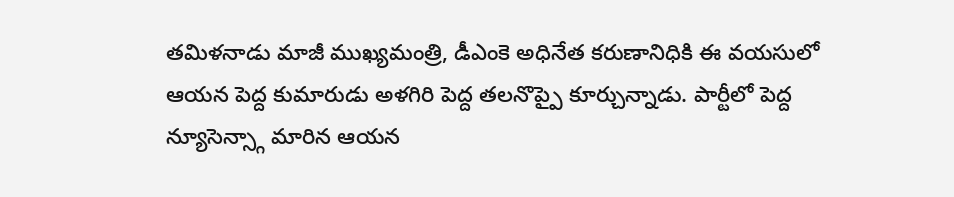తమిళనాడు మాజీ ముఖ్యమంత్రి, డీఎంకె అధినేత కరుణానిధికి ఈ వయసులో ఆయన పెద్ద కుమారుడు అళగిరి పెద్ద తలనొప్పై కూర్చున్నాడు. పార్టీలో పెద్ద న్యూసెన్స్గా మారిన ఆయన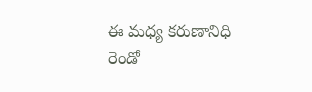ఈ మధ్య కరుణానిధి రెండో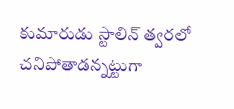కుమారుడు స్టాలిన్ త్వరలో చనిపోతాడన్నట్టుగా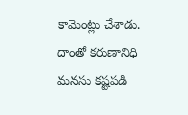కామెంట్లు చేశాడు. దాంతో కరుణానిధి మనసు కష్టపడి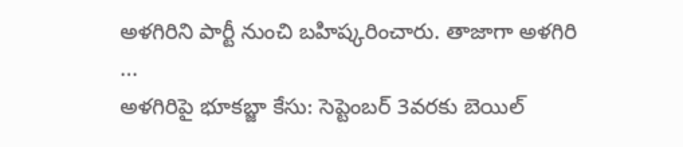అళగిరిని పార్టీ నుంచి బహిష్కరించారు. తాజాగా అళగిరి ...
అళగిరిపై భూకబ్జా కేసు: సెప్టెంబర్ 3వరకు బెయిల్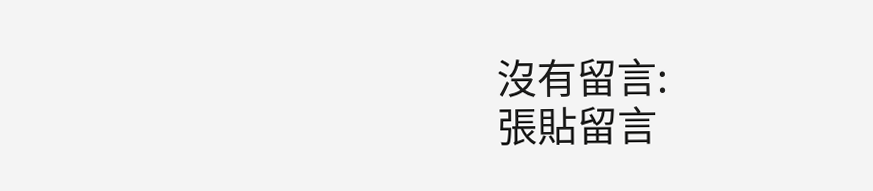沒有留言:
張貼留言